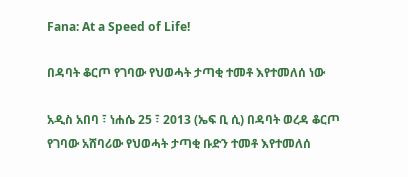Fana: At a Speed of Life!

በዳባት ቆርጦ የገባው የህወሓት ታጣቂ ተመቶ እየተመለሰ ነው

አዲስ አበባ ፣ ነሐሴ 25 ፣ 2013 (ኤፍ ቢ ሲ) በዳባት ወረዳ ቆርጦ የገባው አሸባሪው የህወሓት ታጣቂ ቡድን ተመቶ እየተመለሰ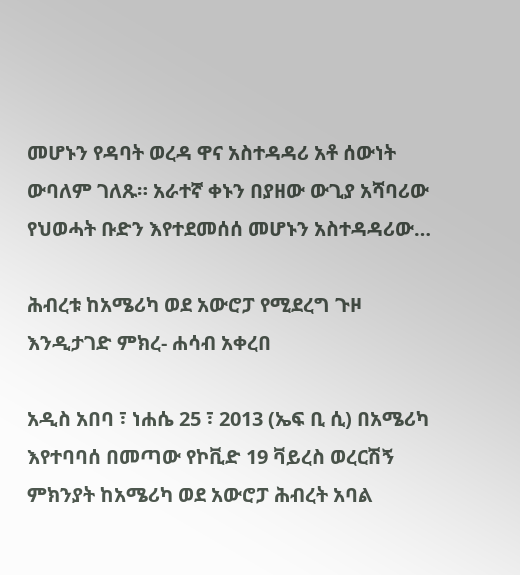መሆኑን የዳባት ወረዳ ዋና አስተዳዳሪ አቶ ሰውነት ውባለም ገለጹ። አራተኛ ቀኑን በያዘው ውጊያ አሻባሪው የህወሓት ቡድን እየተደመሰሰ መሆኑን አስተዳዳሪው…

ሕብረቱ ከአሜሪካ ወደ አውሮፓ የሚደረግ ጉዞ እንዲታገድ ምክረ- ሐሳብ አቀረበ

አዲስ አበባ ፣ ነሐሴ 25 ፣ 2013 (ኤፍ ቢ ሲ) በአሜሪካ እየተባባሰ በመጣው የኮቪድ 19 ቫይረስ ወረርሽኝ ምክንያት ከአሜሪካ ወደ አውሮፓ ሕብረት አባል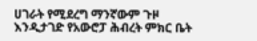ሀገራት የሚደረግ ማንኛውም ጉዞ እንዲታገድ የአውሮፓ ሕብረት ምክር ቤት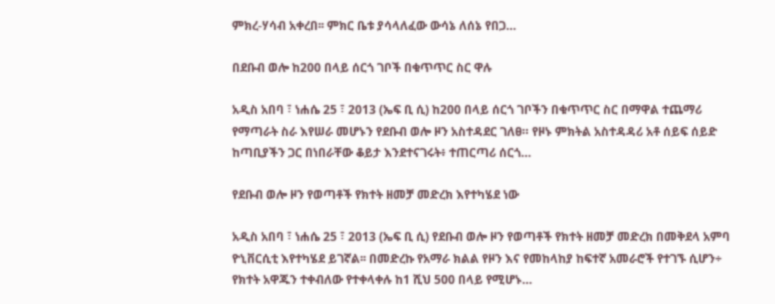ምክረ-ሃሳብ አቀረበ፡፡ ምክር ቤቱ ያሳላለፈው ውሳኔ ለሰኔ የበጋ…

በደቡብ ወሎ ከ200 በላይ ሰርጎ ገቦች በቁጥጥር ስር ዋሉ

አዲስ አበባ ፣ ነሐሴ 25 ፣ 2013 (ኤፍ ቢ ሲ) ከ200 በላይ ሰርጎ ገቦችን በቁጥጥር ስር በማዋል ተጨማሪ የማጣራት ስራ እየሠራ መሆኑን የደቡብ ወሎ ዞን አስተዳደር ገለፀ። የዞኑ ምክትል አስተዳዳሪ አቶ ሰይፍ ሰይድ ከጣቢያችን ጋር በነበራቸው ቆይታ እንደተናገሩት፥ ተጠርጣሪ ሰርጎ…

የደቡብ ወሎ ዞን የወጣቶች የክተት ዘመቻ መድረክ እየተካሄደ ነው

አዲስ አበባ ፣ ነሐሴ 25 ፣ 2013 (ኤፍ ቢ ሲ) የደቡብ ወሎ ዞን የወጣቶች የክተት ዘመቻ መድረክ በመቅደላ አምባ ዮኒቨርሲቲ እየተካሄደ ይገኛል፡፡ በመድረኩ የአማራ ክልል የዞን እና የመከላከያ ከፍተኛ አመራሮች የተገኙ ሲሆን÷ የክተት አዋጁን ተቀብለው የተቀላቀሉ ከ1 ሺህ 500 በላይ የሚሆኑ…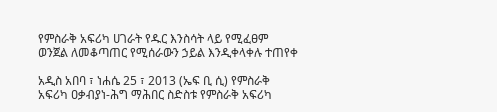የምስራቅ አፍሪካ ሀገራት የዱር እንስሳት ላይ የሚፈፀም ወንጀል ለመቆጣጠር የሚሰራውን ኃይል እንዲቀላቀሉ ተጠየቀ

አዲስ አበባ ፣ ነሐሴ 25 ፣ 2013 (ኤፍ ቢ ሲ) የምስራቅ አፍሪካ ዐቃብያነ-ሕግ ማሕበር ስድስቱ የምስራቅ አፍሪካ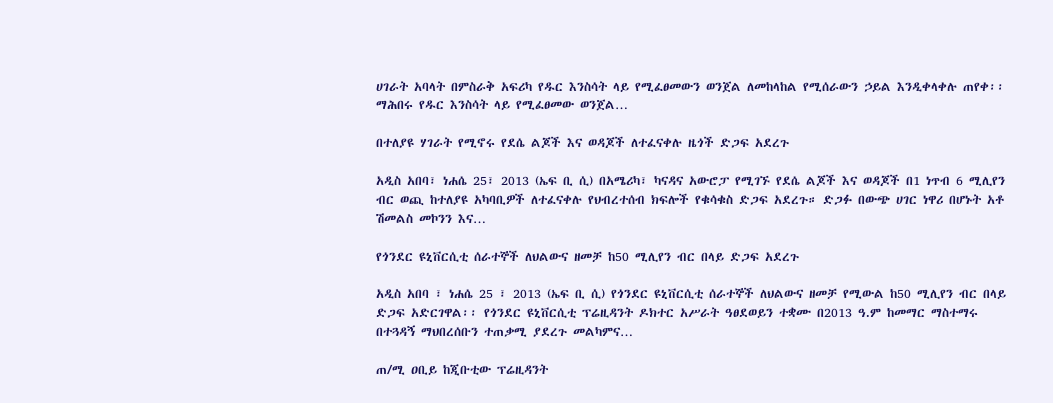ሀገራት አባላት በምስራቅ አፍሪካ የዱር እንስሳት ላይ የሚፈፀመውን ወንጀል ለመከላከል የሚሰራውን ኃይል እንዲቀላቀሉ ጠየቀ፡፡ ማሕበሩ የዱር እንስሳት ላይ የሚፈፀመው ወንጀል…

በተለያዩ ሃገራት የሚኖሩ የደሴ ልጆች እና ወዳጆች ለተፈናቀሉ ዜጎች ድጋፍ አደረጉ

አዲስ አበባ፣ ነሐሴ 25፣ 2013 (ኤፍ ቢ ሲ) በአሜሪካ፣ ካናዳና አውሮፓ የሚገኙ የደሴ ልጆች እና ወዳጆች በ1 ነጥብ 6 ሚሊየን ብር ወጪ ከተለያዩ አካባቢዎች ለተፈናቀሉ የህብረተሰብ ክፍሎች የቁሳቁስ ድጋፍ አደረጉ። ድጋፉ በውጭ ሀገር ነዋሪ በሆኑት አቶ ሽመልስ መኮንን እና…

የጎንደር ዩኒቨርሲቲ ሰራተኞች ለህልውና ዘመቻ ከ50 ሚሊየን ብር በላይ ድጋፍ አደረጉ

አዲስ አበባ ፣ ነሐሴ 25 ፣ 2013 (ኤፍ ቢ ሲ) የጎንደር ዩኒቨርሲቲ ሰራተኞች ለህልውና ዘመቻ የሚውል ከ50 ሚሊየን ብር በላይ ድጋፍ አድርገዋል፡፡ የጎንደር ዩኒቨርሲቲ ፕሬዚዳንት ዶክተር አሥራት ዓፀደወይን ተቋሙ በ2013 ዓ.ም ከመማር ማስተማሩ በተጓዳኝ ማህበረሰቡን ተጠቃሚ ያደረጉ መልካምና…

ጠ/ሚ ዐቢይ ከጂቡቲው ፕሬዚዳንት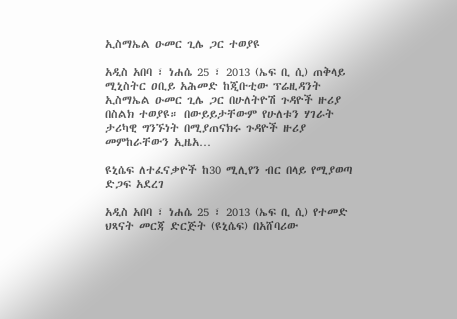ኢስማኤል ዑመር ጊሌ ጋር ተወያዩ

አዲስ አበባ ፣ ነሐሴ 25 ፣ 2013 (ኤፍ ቢ ሲ) ጠቅላይ ሚኒስትር ዐቢይ አሕመድ ከጂቡቲው ፕሬዚዳንት ኢስማኤል ዑመር ጊሌ ጋር በሁለትዮሽ ጉዳዮች ዙሪያ በስልክ ተወያዩ። በውይይታቸውም የሁለቱን ሃገራት ታሪካዊ ግንኙነት በሚያጠናክሩ ጉዳዮች ዙሪያ መምከራቸውን ኢዜአ…

ዩኒሴፍ ለተፈናቃዮች ከ30 ሚሊየን ብር በላይ የሚያወጣ ድጋፍ አደረገ

አዲስ አበባ ፣ ነሐሴ 25 ፣ 2013 (ኤፍ ቢ ሲ) የተመድ ህጻናት መርጃ ድርጅት (ዩኒሴፍ) በአሸባሪው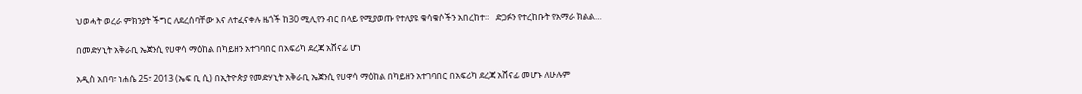ህወሓት ወረራ ምክንያት ችግር ለደረሰባቸው እና ለተፈናቀሉ ዜጎች ከ30 ሚሊየን ብር በላይ የሚያወጡ የተለያዩ ቁሳቁሶችን አበረከተ።   ድጋፉን የተረከቡት የአማራ ክልል…

በመድሃኒት አቅራቢ ኤጀንሲ የሀዋሳ ማዕከል በካይዘን አተገባበር በአፍሪካ ደረጃ አሸናፊ ሆነ

አዲስ አበባ፣ ነሐሴ 25፣ 2013 (ኤፍ ቢ ሲ) በኢትዮጵያ የመድሃኒት አቅራቢ ኤጀንሲ የሀዋሳ ማዕከል በካይዘን አተገባበር በአፍሪካ ደረጃ አሸናፊ መሆኑ ለሁሉም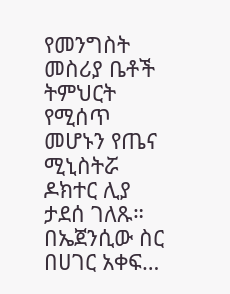የመንግስት መስሪያ ቤቶች ትምህርት የሚሰጥ መሆኑን የጤና ሚኒስትሯ ዶክተር ሊያ ታደሰ ገለጹ። በኤጀንሲው ስር በሀገር አቀፍ…